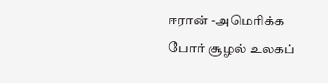ஈரான் -அமெரிக்க போர் சூழல் உலகப்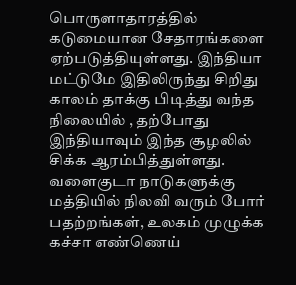பொருளாதாரத்தில் கடுமையான சேதாரங்களை ஏற்படுத்தியுள்ளது. இந்தியா மட்டுமே இதிலிருந்து சிறிது காலம் தாக்கு பிடித்து வந்த நிலையில் , தற்போது இந்தியாவும் இந்த சூழலில் சிக்க ஆரம்பித்துள்ளது. வளைகுடா நாடுகளுக்கு மத்தியில் நிலவி வரும் போர் பதற்றங்கள், உலகம் முழுக்க கச்சா எண்ணெய்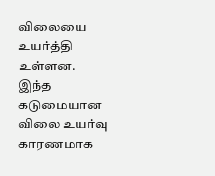விலையை உயர்த்தி உள்ளன.
இந்த கடுமையான விலை உயர்வு காரணமாக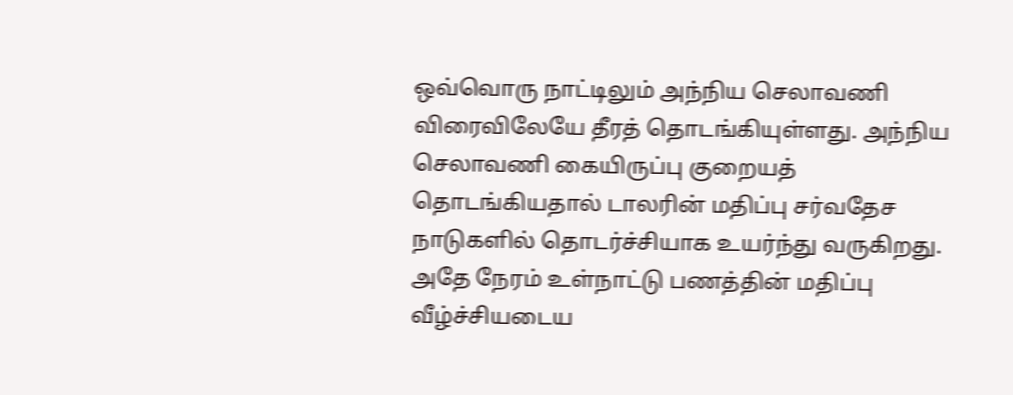ஒவ்வொரு நாட்டிலும் அந்நிய செலாவணி விரைவிலேயே தீரத் தொடங்கியுள்ளது. அந்நிய செலாவணி கையிருப்பு குறையத் தொடங்கியதால் டாலரின் மதிப்பு சர்வதேச நாடுகளில் தொடர்ச்சியாக உயர்ந்து வருகிறது. அதே நேரம் உள்நாட்டு பணத்தின் மதிப்பு வீழ்ச்சியடைய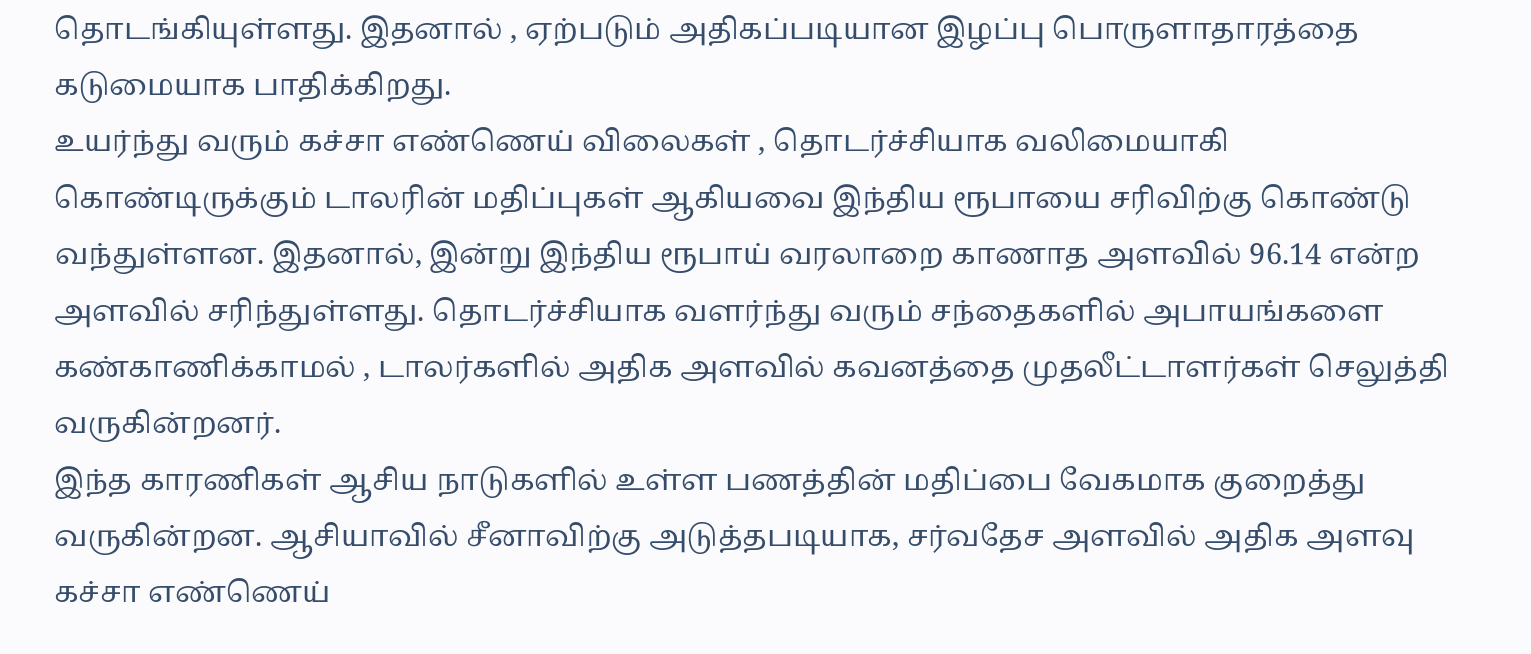தொடங்கியுள்ளது. இதனால் , ஏற்படும் அதிகப்படியான இழப்பு பொருளாதாரத்தை கடுமையாக பாதிக்கிறது.
உயர்ந்து வரும் கச்சா எண்ணெய் விலைகள் , தொடர்ச்சியாக வலிமையாகி கொண்டிருக்கும் டாலரின் மதிப்புகள் ஆகியவை இந்திய ரூபாயை சரிவிற்கு கொண்டு வந்துள்ளன. இதனால், இன்று இந்திய ரூபாய் வரலாறை காணாத அளவில் 96.14 என்ற அளவில் சரிந்துள்ளது. தொடர்ச்சியாக வளர்ந்து வரும் சந்தைகளில் அபாயங்களை கண்காணிக்காமல் , டாலர்களில் அதிக அளவில் கவனத்தை முதலீட்டாளர்கள் செலுத்தி வருகின்றனர்.
இந்த காரணிகள் ஆசிய நாடுகளில் உள்ள பணத்தின் மதிப்பை வேகமாக குறைத்து வருகின்றன. ஆசியாவில் சீனாவிற்கு அடுத்தபடியாக, சர்வதேச அளவில் அதிக அளவு கச்சா எண்ணெய்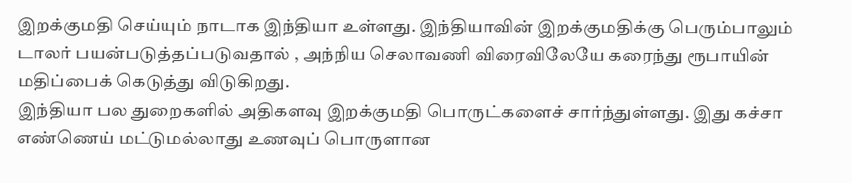இறக்குமதி செய்யும் நாடாக இந்தியா உள்ளது. இந்தியாவின் இறக்குமதிக்கு பெரும்பாலும் டாலர் பயன்படுத்தப்படுவதால் , அந்நிய செலாவணி விரைவிலேயே கரைந்து ரூபாயின் மதிப்பைக் கெடுத்து விடுகிறது.
இந்தியா பல துறைகளில் அதிகளவு இறக்குமதி பொருட்களைச் சார்ந்துள்ளது. இது கச்சா எண்ணெய் மட்டுமல்லாது உணவுப் பொருளான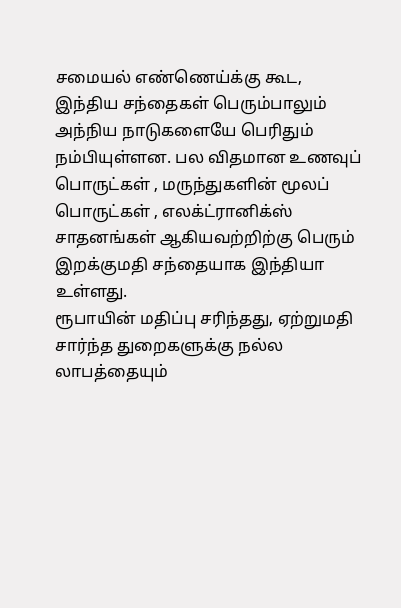சமையல் எண்ணெய்க்கு கூட, இந்திய சந்தைகள் பெரும்பாலும் அந்நிய நாடுகளையே பெரிதும் நம்பியுள்ளன. பல விதமான உணவுப் பொருட்கள் , மருந்துகளின் மூலப் பொருட்கள் , எலக்ட்ரானிக்ஸ் சாதனங்கள் ஆகியவற்றிற்கு பெரும் இறக்குமதி சந்தையாக இந்தியா உள்ளது.
ரூபாயின் மதிப்பு சரிந்தது, ஏற்றுமதி சார்ந்த துறைகளுக்கு நல்ல லாபத்தையும்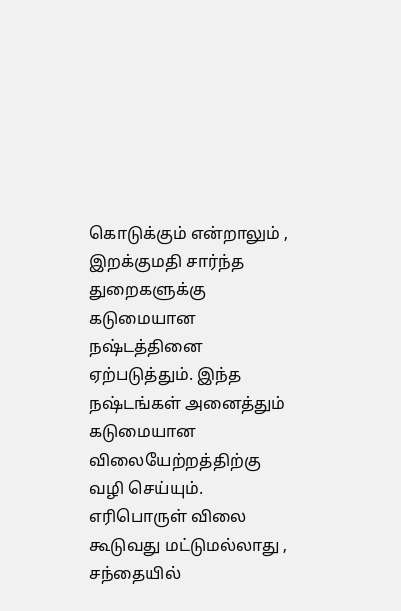கொடுக்கும் என்றாலும் , இறக்குமதி சார்ந்த துறைகளுக்கு கடுமையான நஷ்டத்தினை ஏற்படுத்தும். இந்த நஷ்டங்கள் அனைத்தும் கடுமையான விலையேற்றத்திற்கு வழி செய்யும். எரிபொருள் விலை கூடுவது மட்டுமல்லாது , சந்தையில்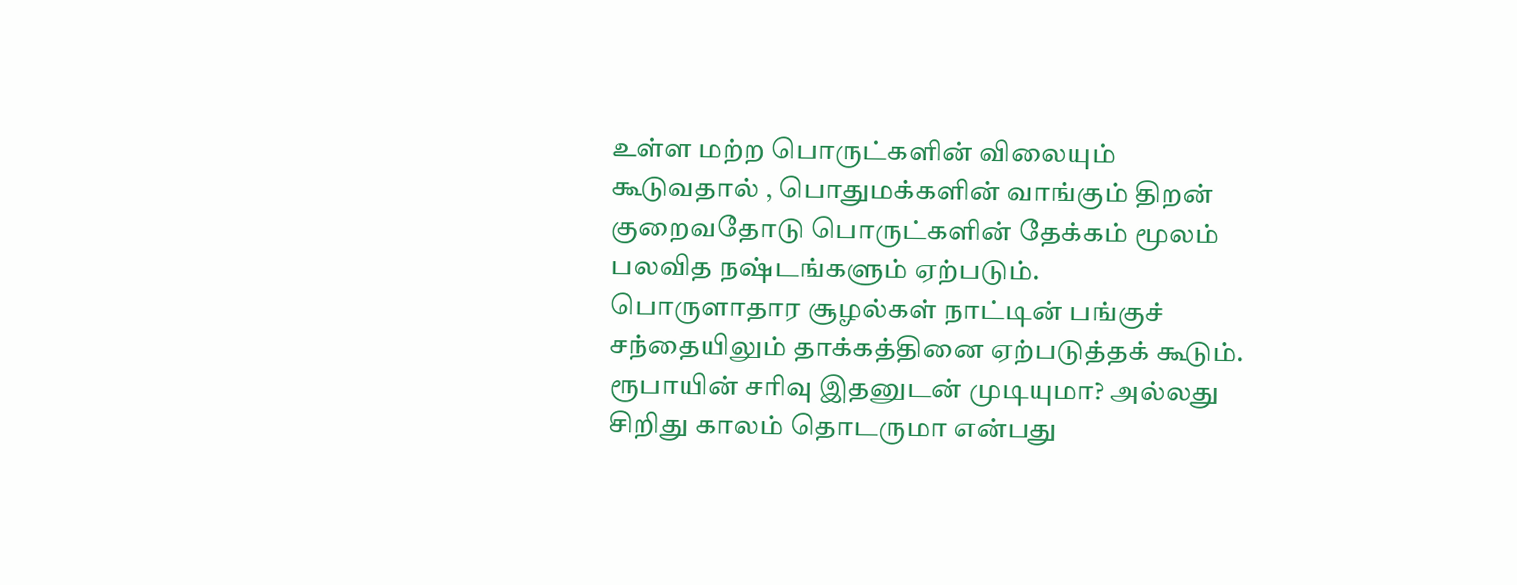உள்ள மற்ற பொருட்களின் விலையும் கூடுவதால் , பொதுமக்களின் வாங்கும் திறன் குறைவதோடு பொருட்களின் தேக்கம் மூலம் பலவித நஷ்டங்களும் ஏற்படும்.
பொருளாதார சூழல்கள் நாட்டின் பங்குச் சந்தையிலும் தாக்கத்தினை ஏற்படுத்தக் கூடும். ரூபாயின் சரிவு இதனுடன் முடியுமா? அல்லது சிறிது காலம் தொடருமா என்பது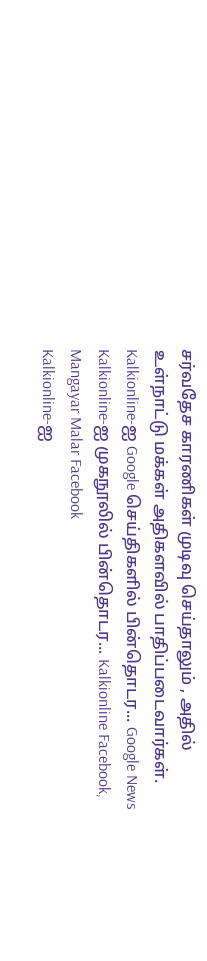சர்வதேச காரணிகள் முடிவு செய்தாலும் , அதில் உள்நாட்டு மக்கள் அதிகளவில் பாதிப்படைவார்கள்.
Kalkionline-ஐ Google செய்திகளில் பின்தொடர... Google News
Kalkionline-ஐ முகநூலில் பின்தொடர... Kalkionline Facebook, Mangayar Malar Facebook
Kalkionline-ஐ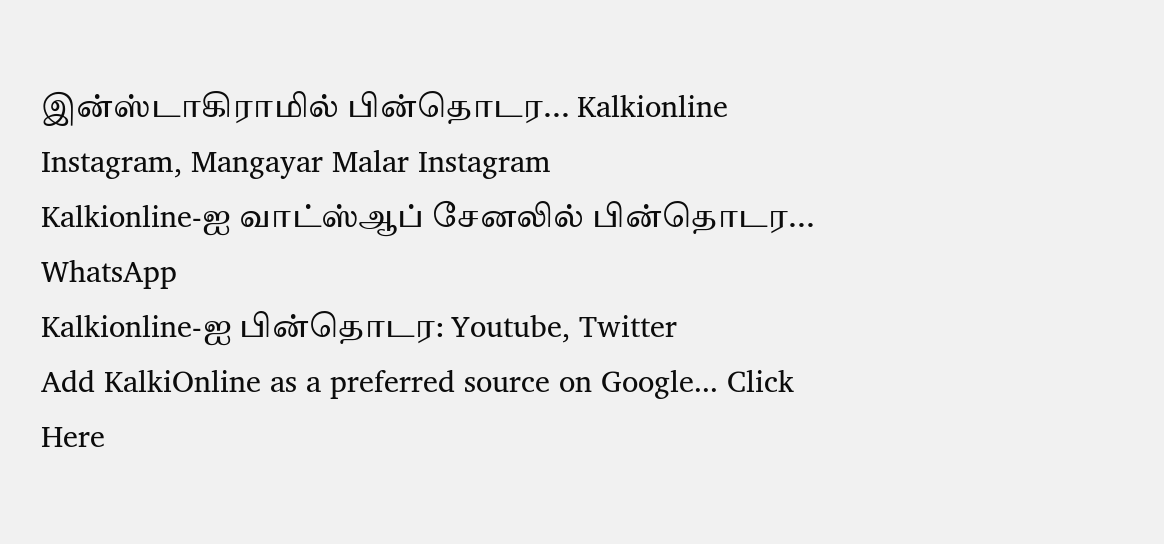இன்ஸ்டாகிராமில் பின்தொடர... Kalkionline Instagram, Mangayar Malar Instagram
Kalkionline-ஐ வாட்ஸ்ஆப் சேனலில் பின்தொடர... WhatsApp
Kalkionline-ஐ பின்தொடர: Youtube, Twitter
Add KalkiOnline as a preferred source on Google... Click Here